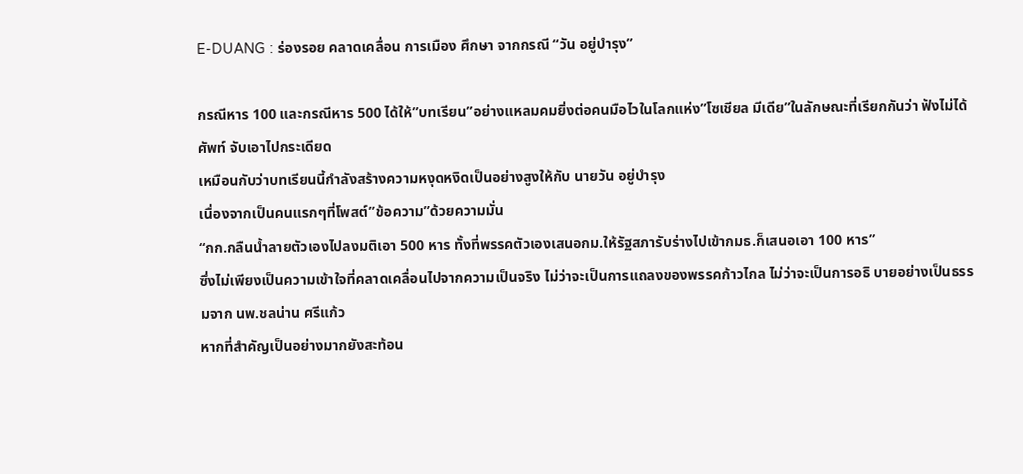E-DUANG : ร่องรอย คลาดเคลื่อน การเมือง ศึกษา จากกรณี “วัน อยู่บำรุง”

กรณีหาร 100 และกรณีหาร 500 ได้ให้”บทเรียน”อย่างแหลมคมยิ่งต่อคนมือไวในโลกแห่ง”โซเชียล มีเดีย”ในลักษณะที่เรียกกันว่า ฟังไม่ได้ศัพท์ จับเอาไปกระเดียด
เหมือนกับว่าบทเรียนนี้กำลังสร้างความหงุดหงิดเป็นอย่างสูงให้กับ นายวัน อยู่บำรุง
เนื่องจากเป็นคนแรกๆที่โพสต์”ข้อความ”ด้วยความมั่น
“กก.กลืนน้ำลายตัวเองไปลงมติเอา 500 หาร ทั้งที่พรรคตัวเองเสนอกม.ให้รัฐสภารับร่างไปเข้ากมธ.ก็เสนอเอา 100 หาร”
ซึ่งไม่เพียงเป็นความเข้าใจที่คลาดเคลื่อนไปจากความเป็นจริง ไม่ว่าจะเป็นการแถลงของพรรคก้าวไกล ไม่ว่าจะเป็นการอธิ บายอย่างเป็นธรรมจาก นพ.ชลน่าน ศรีแก้ว
หากที่สำคัญเป็นอย่างมากยังสะท้อน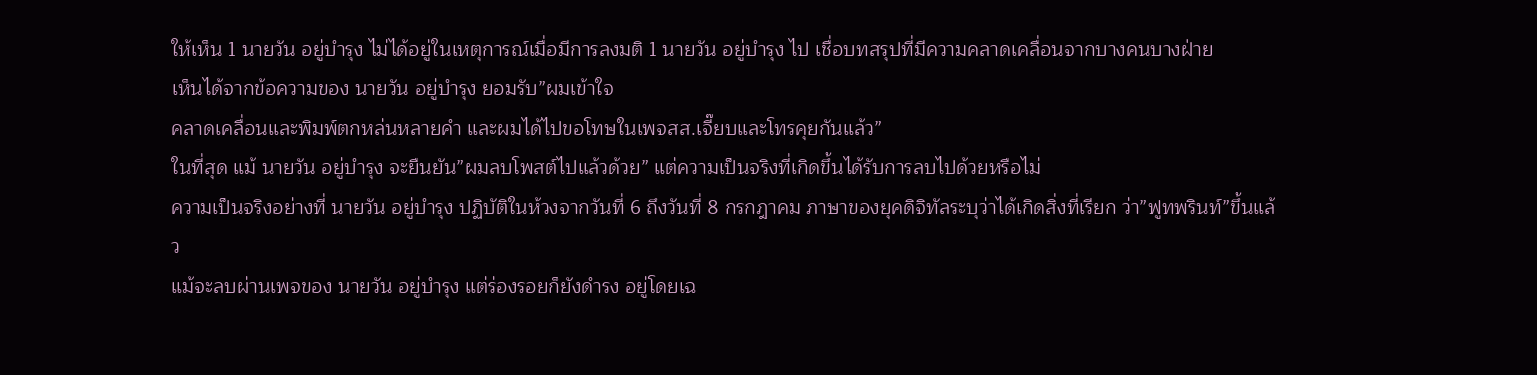ให้เห็น 1 นายวัน อยู่บำรุง ไม่ได้อยู่ในเหตุการณ์เมื่อมีการลงมติ 1 นายวัน อยู่บำรุง ไป เชื่อบทสรุปที่มีความคลาดเคลื่อนจากบางคนบางฝ่าย
เห็นได้จากข้อความของ นายวัน อยู่บำรุง ยอมรับ”ผมเข้าใจ
คลาดเคลื่อนและพิมพ์ตกหล่นหลายคำ และผมได้ไปขอโทษในเพจสส.เจี๊ยบและโทรคุยกันแล้ว”
ในที่สุด แม้ นายวัน อยู่บำรุง จะยืนยัน”ผมลบโพสต์ไปแล้วด้วย” แต่ความเป็นจริงที่เกิดขึ้นได้รับการลบไปด้วยหรือไม่
ความเป็นจริงอย่างที่ นายวัน อยู่บำรุง ปฏิบัติในห้วงจากวันที่ 6 ถึงวันที่ 8 กรกฎาคม ภาษาของยุคดิจิทัลระบุว่าได้เกิดสิ่งที่เรียก ว่า”ฟูทพรินท์”ขึ้นแล้ว
แม้จะลบผ่านเพจของ นายวัน อยู่บำรุง แต่ร่องรอยก็ยังดำรง อยู่โดยเฉ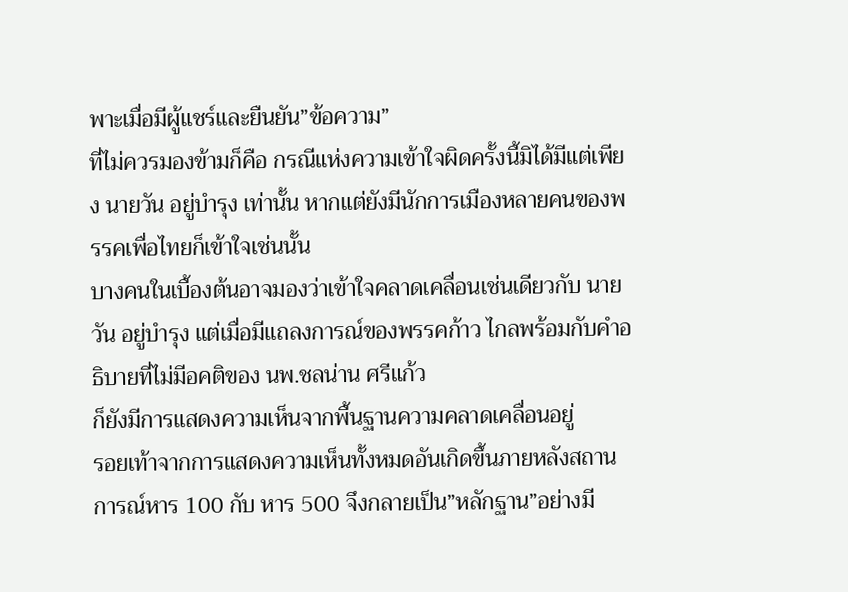พาะเมื่อมีผู้แชร์และยืนยัน”ข้อความ”
ที่ไม่ควรมองข้ามก็คือ กรณีแห่งความเข้าใจผิดครั้งนี้มิได้มีแต่เพียง นายวัน อยู่บำรุง เท่านั้น หากแต่ยังมีนักการเมืองหลายคนของพรรคเพื่อไทยก็เข้าใจเช่นนั้น
บางคนในเบื้องต้นอาจมองว่าเข้าใจคลาดเคลื่อนเช่นเดียวกับ นายวัน อยู่บำรุง แต่เมื่อมีแถลงการณ์ของพรรคก้าว ไกลพร้อมกับคำอธิบายที่ไม่มีอคติของ นพ.ชลน่าน ศรีแก้ว
ก็ยังมีการแสดงความเห็นจากพื้นฐานความคลาดเคลื่อนอยู่
รอยเท้าจากการแสดงความเห็นทั้งหมดอันเกิดขึ้นภายหลังสถาน การณ์หาร 100 กับ หาร 500 จึงกลายเป็น”หลักฐาน”อย่างมี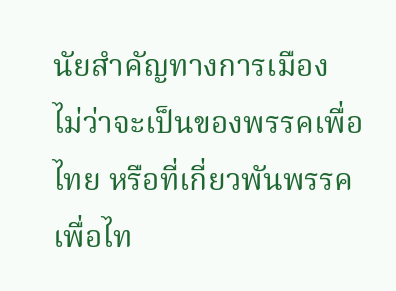นัยสำคัญทางการเมือง
ไม่ว่าจะเป็นของพรรคเพื่อไทย หรือที่เกี่ยวพันพรรคเพื่อไท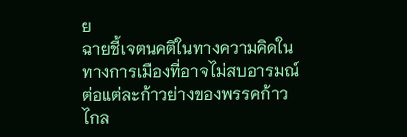ย
ฉายชี้เจตนคติในทางความคิดในทางการเมืองที่อาจไม่สบอารมณ์ต่อแต่ละก้าวย่างของพรรคก้าวไกล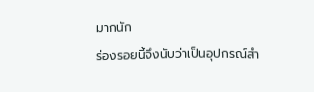มากนัก
ร่องรอยนี้จึงนับว่าเป็นอุปกรณ์สำ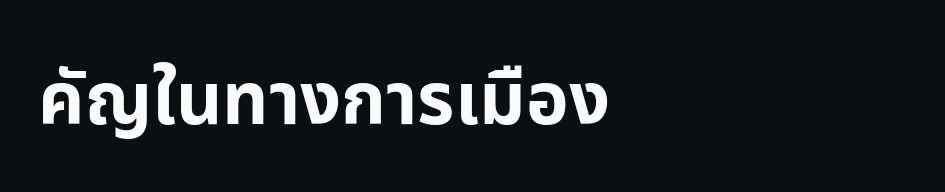คัญในทางการเมือง